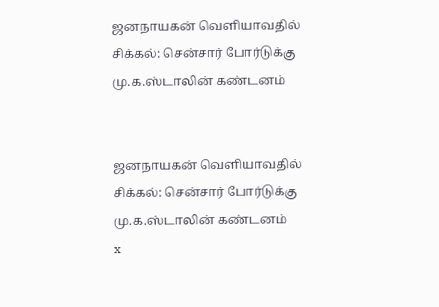ஜனநாயகன் வெளியாவதில் சிக்கல்: சென்சார் போர்டுக்கு மு.க.ஸ்டாலின் கண்டனம்


ஜனநாயகன் வெளியாவதில் சிக்கல்: சென்சார் போர்டுக்கு மு.க.ஸ்டாலின் கண்டனம்
x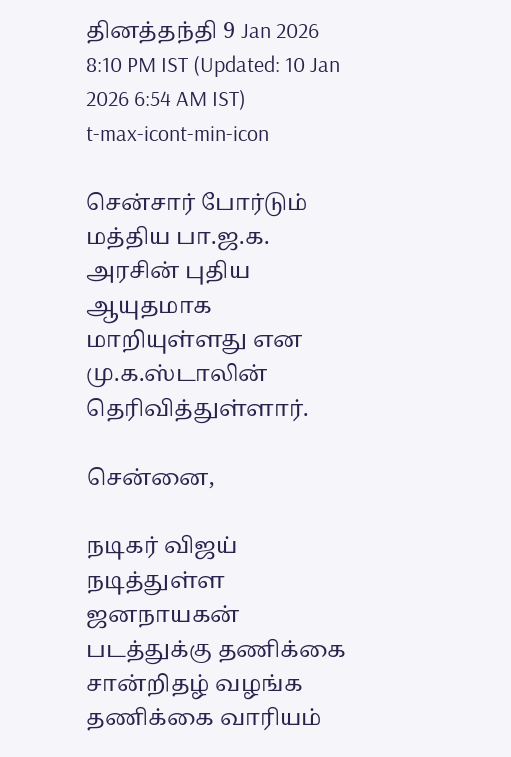தினத்தந்தி 9 Jan 2026 8:10 PM IST (Updated: 10 Jan 2026 6:54 AM IST)
t-max-icont-min-icon

சென்சார் போர்டும் மத்திய பா.ஜ.க. அரசின் புதிய ஆயுதமாக மாறியுள்ளது என மு.க.ஸ்டாலின் தெரிவித்துள்ளார்.

சென்னை,

நடிகர் விஜய் நடித்துள்ள ஜனநாயகன் படத்துக்கு தணிக்கை சான்றிதழ் வழங்க தணிக்கை வாரியம்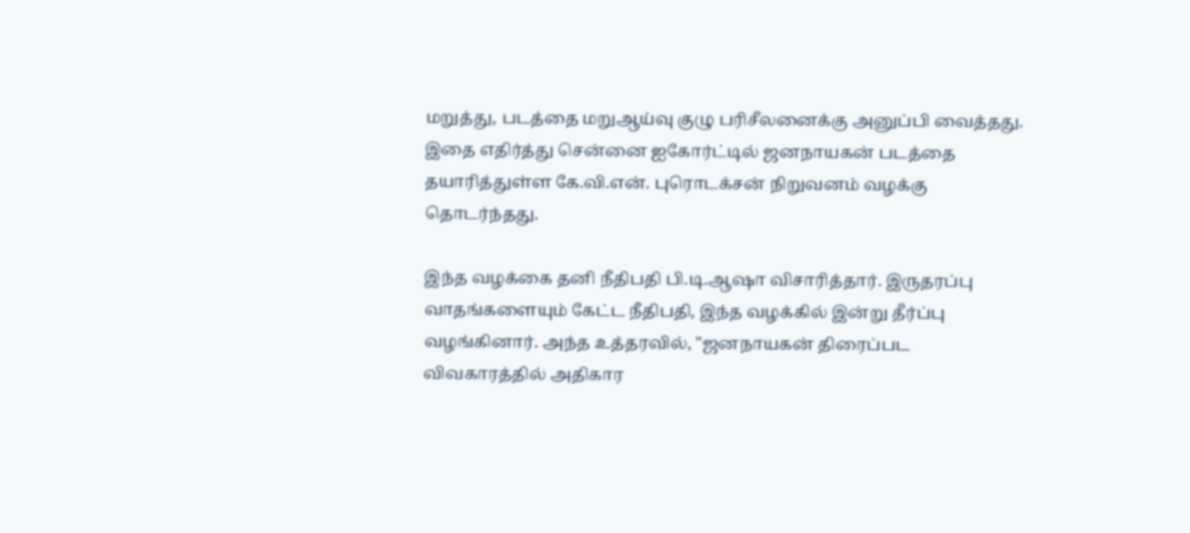மறுத்து, படத்தை மறுஆய்வு குழு பரிசீலனைக்கு அனுப்பி வைத்தது. இதை எதிர்த்து சென்னை ஐகோர்ட்டில் ஜனநாயகன் படத்தை தயாரித்துள்ள கே.வி.என். புரொடக்சன் நிறுவனம் வழக்கு தொடர்ந்தது.

இந்த வழக்கை தனி நீதிபதி பி.டி.ஆஷா விசாரித்தார். இருதரப்பு வாதங்களையும் கேட்ட நீதிபதி, இந்த வழக்கில் இன்று தீர்ப்பு வழங்கினார். அந்த உத்தரவில், "ஜனநாயகன் திரைப்பட விவகாரத்தில் அதிகார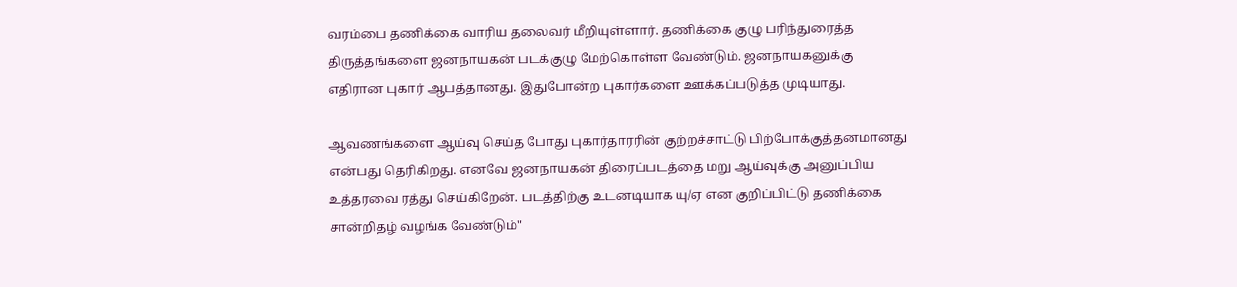வரம்பை தணிக்கை வாரிய தலைவர் மீறியுள்ளார். தணிக்கை குழு பரிந்துரைத்த திருத்தங்களை ஜனநாயகன் படக்குழு மேற்கொள்ள வேண்டும். ஜனநாயகனுக்கு எதிரான புகார் ஆபத்தானது. இதுபோன்ற புகார்களை ஊக்கப்படுத்த முடியாது.

ஆவணங்களை ஆய்வு செய்த போது புகார்தாரரின் குற்றச்சாட்டு பிற்போக்குத்தனமானது என்பது தெரிகிறது. எனவே ஜனநாயகன் திரைப்படத்தை மறு ஆய்வுக்கு அனுப்பிய உத்தரவை ரத்து செய்கிறேன். படத்திற்கு உடனடியாக யு/ஏ என குறிப்பிட்டு தணிக்கை சான்றிதழ் வழங்க வேண்டும்"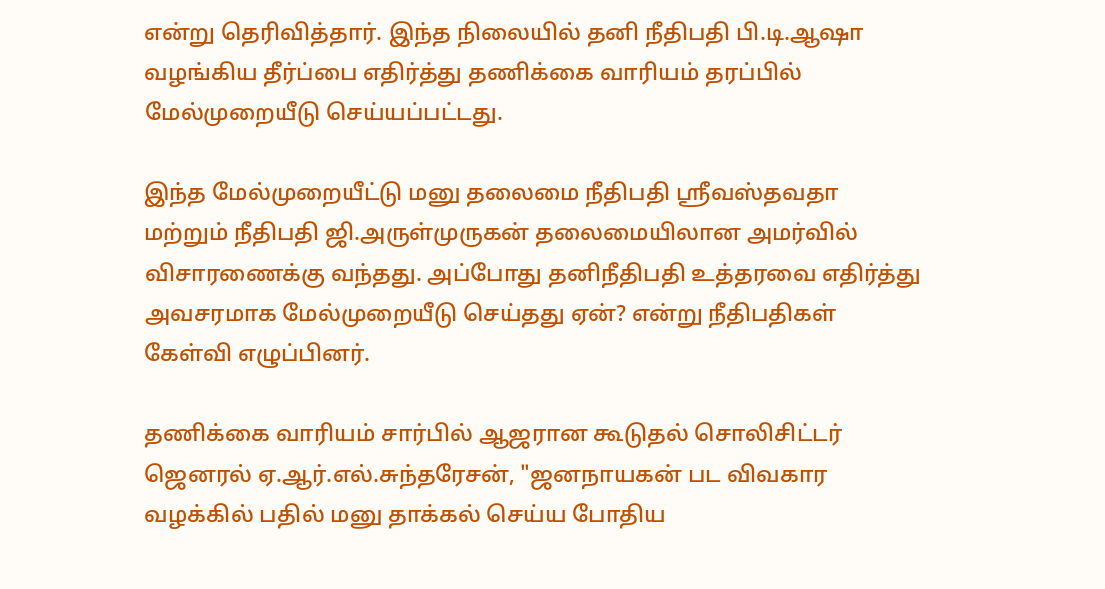என்று தெரிவித்தார். இந்த நிலையில் தனி நீதிபதி பி.டி.ஆஷா வழங்கிய தீர்ப்பை எதிர்த்து தணிக்கை வாரியம் தரப்பில் மேல்முறையீடு செய்யப்பட்டது.

இந்த மேல்முறையீட்டு மனு தலைமை நீதிபதி ஶ்ரீவஸ்தவதா மற்றும் நீதிபதி ஜி.அருள்முருகன் தலைமையிலான அமர்வில் விசாரணைக்கு வந்தது. அப்போது தனிநீதிபதி உத்தரவை எதிர்த்து அவசரமாக மேல்முறையீடு செய்தது ஏன்? என்று நீதிபதிகள் கேள்வி எழுப்பினர்.

தணிக்கை வாரியம் சார்பில் ஆஜரான கூடுதல் சொலிசிட்டர் ஜெனரல் ஏ.ஆர்.எல்.சுந்தரேசன், "ஜனநாயகன் பட விவகார வழக்கில் பதில் மனு தாக்கல் செய்ய போதிய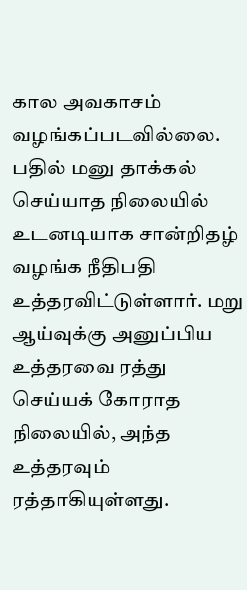கால அவகாசம் வழங்கப்படவில்லை. பதில் மனு தாக்கல் செய்யாத நிலையில் உடனடியாக சான்றிதழ் வழங்க நீதிபதி உத்தரவிட்டுள்ளார். மறு ஆய்வுக்கு அனுப்பிய உத்தரவை ரத்து செய்யக் கோராத நிலையில், அந்த உத்தரவும் ரத்தாகியுள்ளது.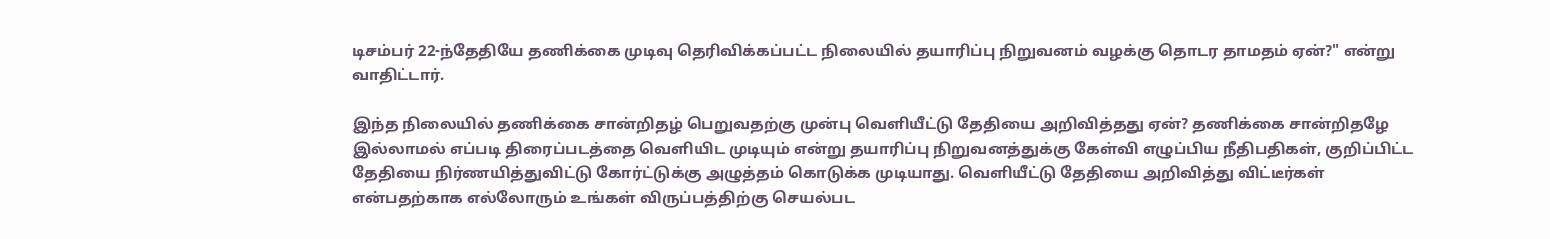டிசம்பர் 22-ந்தேதியே தணிக்கை முடிவு தெரிவிக்கப்பட்ட நிலையில் தயாரிப்பு நிறுவனம் வழக்கு தொடர தாமதம் ஏன்?" என்று வாதிட்டார்.

இந்த நிலையில் தணிக்கை சான்றிதழ் பெறுவதற்கு முன்பு வெளியீட்டு தேதியை அறிவித்தது ஏன்? தணிக்கை சான்றிதழே இல்லாமல் எப்படி திரைப்படத்தை வெளியிட முடியும் என்று தயாரிப்பு நிறுவனத்துக்கு கேள்வி எழுப்பிய நீதிபதிகள், குறிப்பிட்ட தேதியை நிர்ணயித்துவிட்டு கோர்ட்டுக்கு அழுத்தம் கொடுக்க முடியாது. வெளியீட்டு தேதியை அறிவித்து விட்டீர்கள் என்பதற்காக எல்லோரும் உங்கள் விருப்பத்திற்கு செயல்பட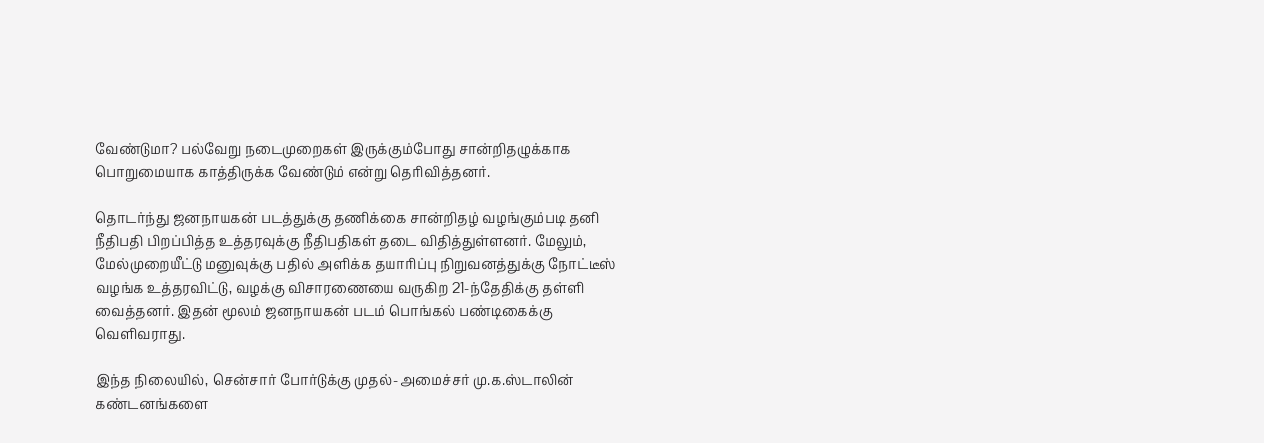வேண்டுமா? பல்வேறு நடைமுறைகள் இருக்கும்போது சான்றிதழுக்காக பொறுமையாக காத்திருக்க வேண்டும் என்று தெரிவித்தனர்.

தொடர்ந்து ஜனநாயகன் படத்துக்கு தணிக்கை சான்றிதழ் வழங்கும்படி தனி நீதிபதி பிறப்பித்த உத்தரவுக்கு நீதிபதிகள் தடை விதித்துள்ளனர். மேலும், மேல்முறையீட்டு மனுவுக்கு பதில் அளிக்க தயாரிப்பு நிறுவனத்துக்கு நோட்டீஸ் வழங்க உத்தரவிட்டு, வழக்கு விசாரணையை வருகிற 21-ந்தேதிக்கு தள்ளி வைத்தனர். இதன் மூலம் ஜனநாயகன் படம் பொங்கல் பண்டிகைக்கு வெளிவராது.

இந்த நிலையில், சென்சார் போர்டுக்கு முதல்-அமைச்சர் மு.க.ஸ்டாலின் கண்டனங்களை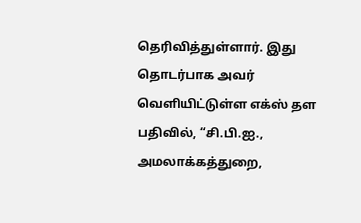தெரிவித்துள்ளார். இது தொடர்பாக அவர் வெளியிட்டுள்ள எக்ஸ் தள பதிவில், “சி.பி.ஐ., அமலாக்கத்துறை,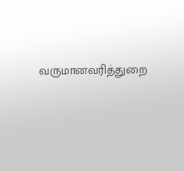வருமானவரித்துறை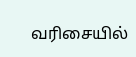வரிசையில்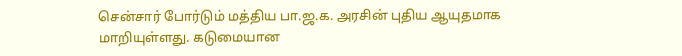சென்சார் போர்டும் மத்திய பா.ஜ.க. அரசின் புதிய ஆயுதமாக மாறியுள்ளது. கடுமையான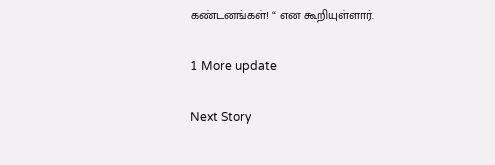கண்டனங்கள்! “ என கூறியுள்ளார்.

1 More update

Next Story